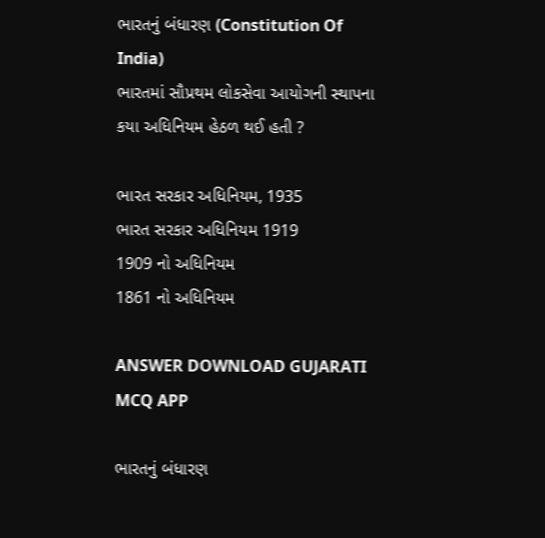ભારતનું બંધારણ (Constitution Of India)
ભારતમાં સૌપ્રથમ લોકસેવા આયોગની સ્થાપના કયા અધિનિયમ હેઠળ થઈ હતી ?

ભારત સરકાર અધિનિયમ, 1935
ભારત સરકાર અધિનિયમ 1919
1909 નો અધિનિયમ
1861 નો અધિનિયમ

ANSWER DOWNLOAD GUJARATI MCQ APP

ભારતનું બંધારણ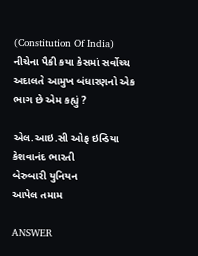(Constitution Of India)
નીચેના પૈકી કયા કેસમાં સર્વોચ્ચ અદાલતે આમુખ બંધારણનો એક ભાગ છે એમ કહ્યું ?

એલ.આઇ.સી ઓફ ઇન્ડિયા
કેશવાનંદ ભારતી
બેરુબારી યુનિયન
આપેલ તમામ

ANSWER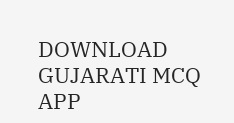DOWNLOAD GUJARATI MCQ APP